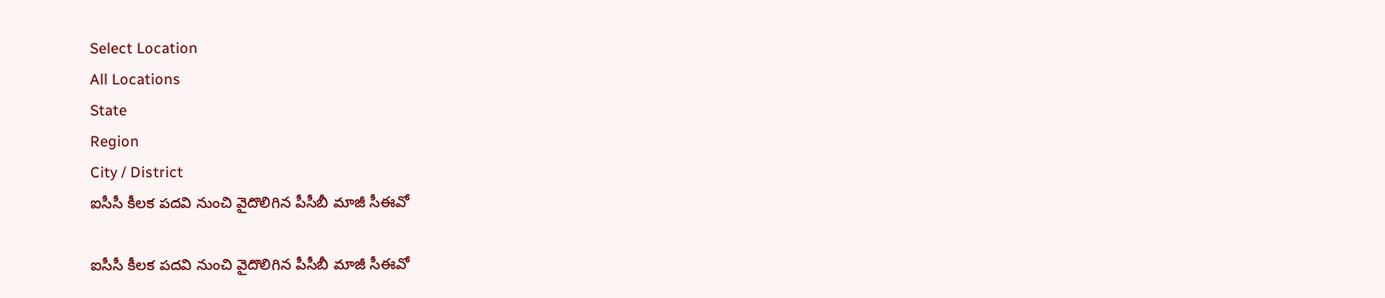Select Location
All Locations
State
Region
City / District
ఐసీసీ కీలక పదవి నుంచి వైదొలిగిన పీసీబీ మాజీ సీఈవో

ఐసీసీ కీలక పదవి నుంచి వైదొలిగిన పీసీబీ మాజీ సీఈవో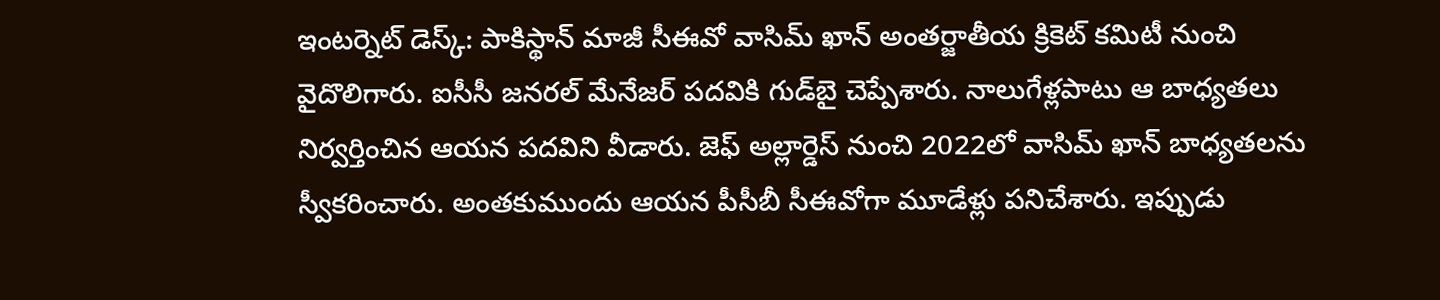ఇంటర్నెట్ డెస్క్: పాకిస్థాన్ మాజీ సీఈవో వాసిమ్ ఖాన్ అంతర్జాతీయ క్రికెట్ కమిటీ నుంచి వైదొలిగారు. ఐసీసీ జనరల్ మేనేజర్‌ పదవికి గుడ్‌బై చెప్పేశారు. నాలుగేళ్లపాటు ఆ బాధ్యతలు నిర్వర్తించిన ఆయన పదవిని వీడారు. జెఫ్‌ అల్లార్డెస్ నుంచి 2022లో వాసిమ్‌ ఖాన్ బాధ్యతలను స్వీకరించారు. అంతకుముందు ఆయన పీసీబీ సీఈవోగా మూడేళ్లు పనిచేశారు. ఇప్పుడు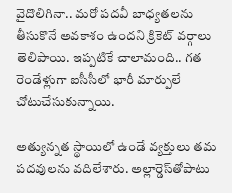వైదొలిగినా.. మరో పదవీ బాధ్యతలను తీసుకొనే అవకాశం ఉందని క్రికెట్ వర్గాలు తెలిపాయి. ఇప్పటికే చాలామంది.. గత రెండేళ్లుగా ఐసీసీలో భారీ మార్పులే చోటుచేసుకున్నాయి.

అత్యున్నత స్థాయిలో ఉండే వ్యక్తులు తమ పదవులను వదిలేశారు. అల్లార్డెస్‌తోపాటు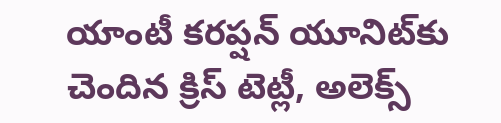యాంటీ కరప్షన్ యూనిట్‌కు చెందిన క్రిస్ టెట్లీ, అలెక్స్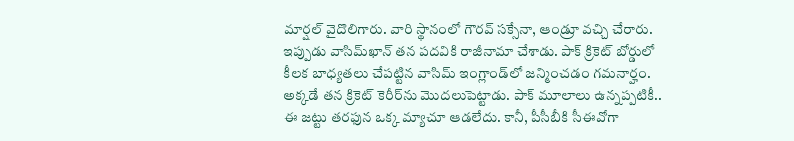మార్షల్ వైదొలిగారు. వారి స్థానంలో గౌరవ్ సక్సేనా, ఆండ్రూ వచ్చి చేరారు. ఇప్పుడు వాసిమ్‌ఖాన్‌ తన పదవికి రాజీనామా చేశాడు. పాక్‌ క్రికెట్‌ బోర్డులో కీలక బాధ్యతలు చేపట్టిన వాసిమ్‌ ఇంగ్లాండ్‌లో జన్మించడం గమనార్హం. అక్కడే తన క్రికెట్‌ కెరీర్‌ను మొదలుపెట్టాడు. పాక్‌ మూలాలు ఉన్నప్పటికీ.. ఈ జట్టు తరఫున ఒక్క మ్యాచూ ఆడలేదు. కానీ, పీసీబీకి సీఈవోగా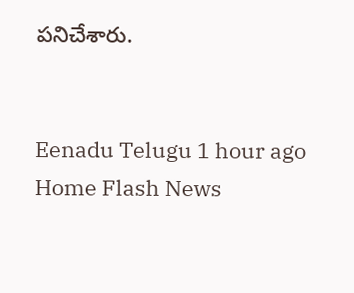పనిచేశారు.


Eenadu Telugu 1 hour ago
Home Flash News